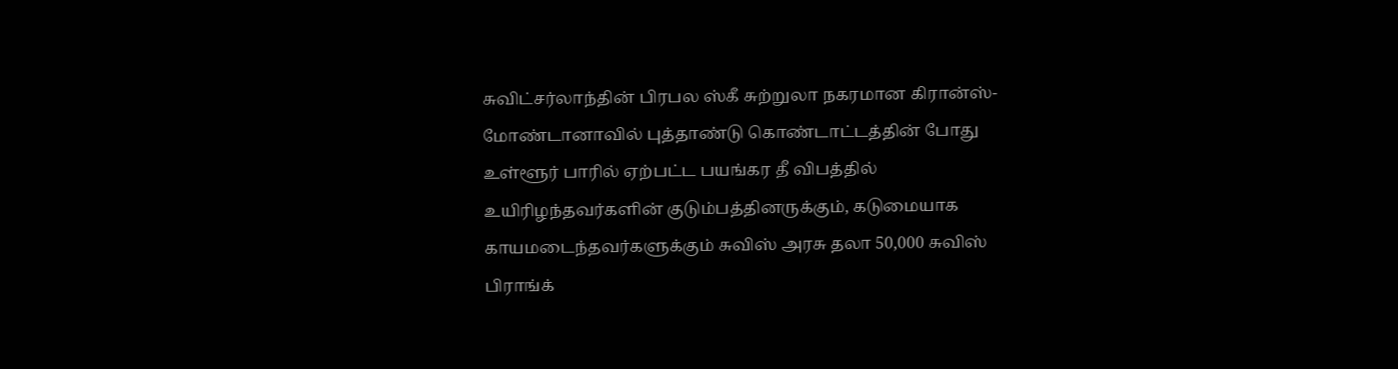சுவிட்சர்லாந்தின் பிரபல ஸ்கீ சுற்றுலா நகரமான கிரான்ஸ்-மோண்டானாவில் புத்தாண்டு கொண்டாட்டத்தின் போது உள்ளூர் பாரில் ஏற்பட்ட பயங்கர தீ விபத்தில் உயிரிழந்தவர்களின் குடும்பத்தினருக்கும், கடுமையாக காயமடைந்தவர்களுக்கும் சுவிஸ் அரசு தலா 50,000 சுவிஸ் பிராங்க்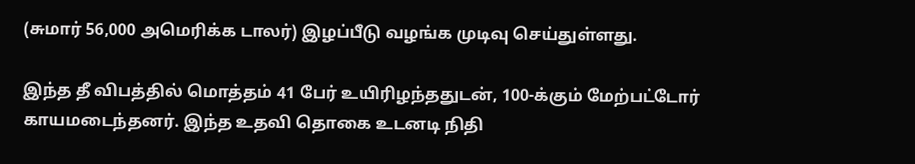(சுமார் 56,000 அமெரிக்க டாலர்) இழப்பீடு வழங்க முடிவு செய்துள்ளது.

இந்த தீ விபத்தில் மொத்தம் 41 பேர் உயிரிழந்ததுடன், 100-க்கும் மேற்பட்டோர் காயமடைந்தனர். இந்த உதவி தொகை உடனடி நிதி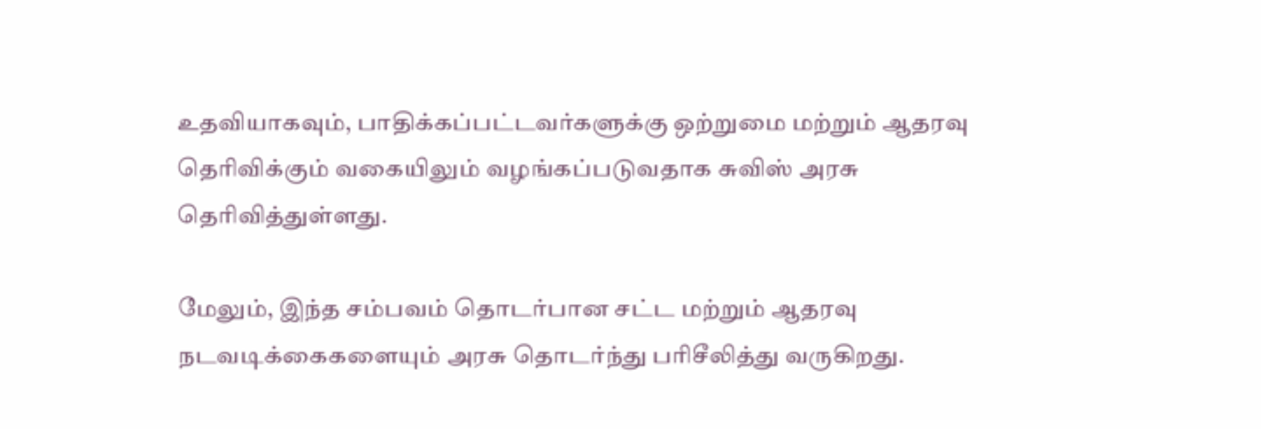உதவியாகவும், பாதிக்கப்பட்டவர்களுக்கு ஒற்றுமை மற்றும் ஆதரவு தெரிவிக்கும் வகையிலும் வழங்கப்படுவதாக சுவிஸ் அரசு தெரிவித்துள்ளது.

மேலும், இந்த சம்பவம் தொடர்பான சட்ட மற்றும் ஆதரவு நடவடிக்கைகளையும் அரசு தொடர்ந்து பரிசீலித்து வருகிறது.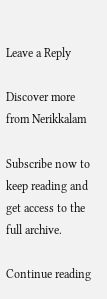Leave a Reply

Discover more from Nerikkalam

Subscribe now to keep reading and get access to the full archive.

Continue reading